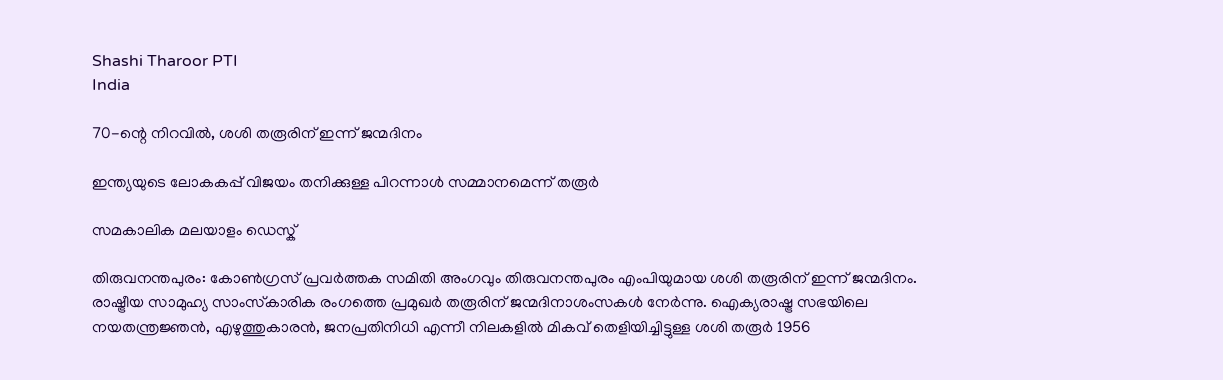Shashi Tharoor PTI
India

70-ന്റെ നിറവില്‍, ശശി തരൂരിന് ഇന്ന് ജന്മദിനം

ഇന്ത്യയുടെ ലോകകപ്പ് വിജയം തനിക്കുള്ള പിറന്നാള്‍ സമ്മാനമെന്ന് തരൂര്‍

സമകാലിക മലയാളം ഡെസ്ക്

തിരുവനന്തപുരം: കോണ്‍ഗ്രസ് പ്രവര്‍ത്തക സമിതി അംഗവും തിരുവനന്തപുരം എംപിയുമായ ശശി തരൂരിന് ഇന്ന് ജന്മദിനം. രാഷ്ട്രീയ സാമുഹ്യ സാംസ്‌കാരിക രംഗത്തെ പ്രമുഖര്‍ തരൂരിന് ജന്മദിനാശംസകള്‍ നേര്‍ന്നു. ഐക്യരാഷ്ട്ര സഭയിലെ നയതന്ത്രജ്ഞന്‍, എഴുത്തുകാരന്‍, ജനപ്രതിനിധി എന്നീ നിലകളില്‍ മികവ് തെളിയിച്ചിട്ടുള്ള ശശി തരൂര്‍ 1956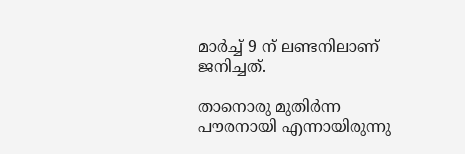മാര്‍ച്ച് 9 ന് ലണ്ടനിലാണ് ജനിച്ചത്.

താനൊരു മുതിര്‍ന്ന പൗരനായി എന്നായിരുന്നു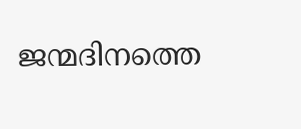ജന്മദിനത്തെ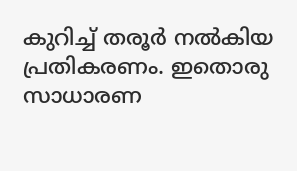കുറിച്ച് തരൂര്‍ നല്‍കിയ പ്രതികരണം. ഇതൊരു സാധാരണ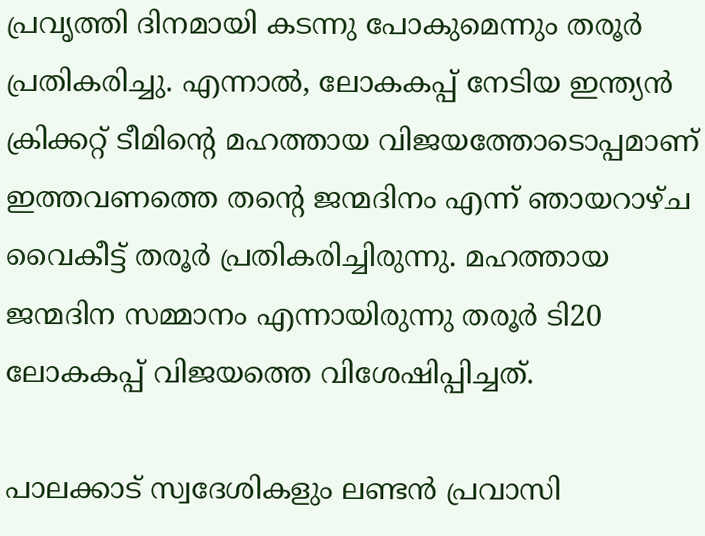പ്രവൃത്തി ദിനമായി കടന്നു പോകുമെന്നും തരൂര്‍ പ്രതികരിച്ചു. എന്നാല്‍, ലോകകപ്പ് നേടിയ ഇന്ത്യന്‍ ക്രിക്കറ്റ് ടീമിന്റെ മഹത്തായ വിജയത്തോടൊപ്പമാണ് ഇത്തവണത്തെ തന്റെ ജന്മദിനം എന്ന് ഞായറാഴ്ച വൈകീട്ട് തരൂര്‍ പ്രതികരിച്ചിരുന്നു. മഹത്തായ ജന്മദിന സമ്മാനം എന്നായിരുന്നു തരൂര്‍ ടി20 ലോകകപ്പ് വിജയത്തെ വിശേഷിപ്പിച്ചത്.

പാലക്കാട് സ്വദേശികളും ലണ്ടന്‍ പ്രവാസി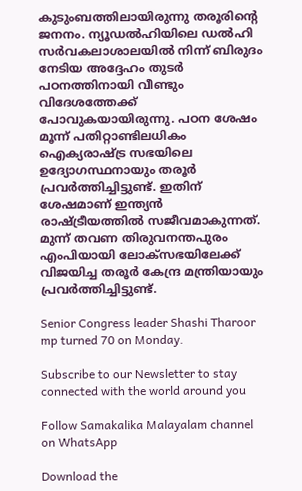കുടുംബത്തിലായിരുന്നു തരൂരിന്റെ ജനനം. ന്യൂഡല്‍ഹിയിലെ ഡല്‍ഹി സര്‍വകലാശാലയില്‍ നിന്ന് ബിരുദം നേടിയ അദ്ദേഹം തുടര്‍ പഠനത്തിനായി വീണ്ടും വിദേശത്തേക്ക് പോവുകയായിരുന്നു. പഠന ശേഷം മൂന്ന് പതിറ്റാണ്ടിലധികം ഐക്യരാഷ്ട്ര സഭയിലെ ഉദ്യോഗസ്ഥനായും തരൂര്‍ പ്രവര്‍ത്തിച്ചിട്ടുണ്ട്. ഇതിന് ശേഷമാണ് ഇന്ത്യന്‍ രാഷ്ട്രീയത്തില്‍ സജീവമാകുന്നത്. മുന്ന് തവണ തിരുവനന്തപുരം എംപിയായി ലോക്‌സഭയിലേക്ക് വിജയിച്ച തരൂര്‍ കേന്ദ്ര മന്ത്രിയായും പ്രവര്‍ത്തിച്ചിട്ടുണ്ട്.

Senior Congress leader Shashi Tharoor mp turned 70 on Monday.

Subscribe to our Newsletter to stay connected with the world around you

Follow Samakalika Malayalam channel on WhatsApp

Download the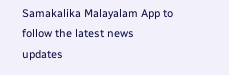Samakalika Malayalam App to follow the latest news updates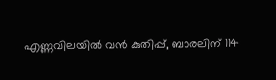എണ്ണവിലയില്‍ വന്‍ കുതിപ്പ്, ബാരലിന് 114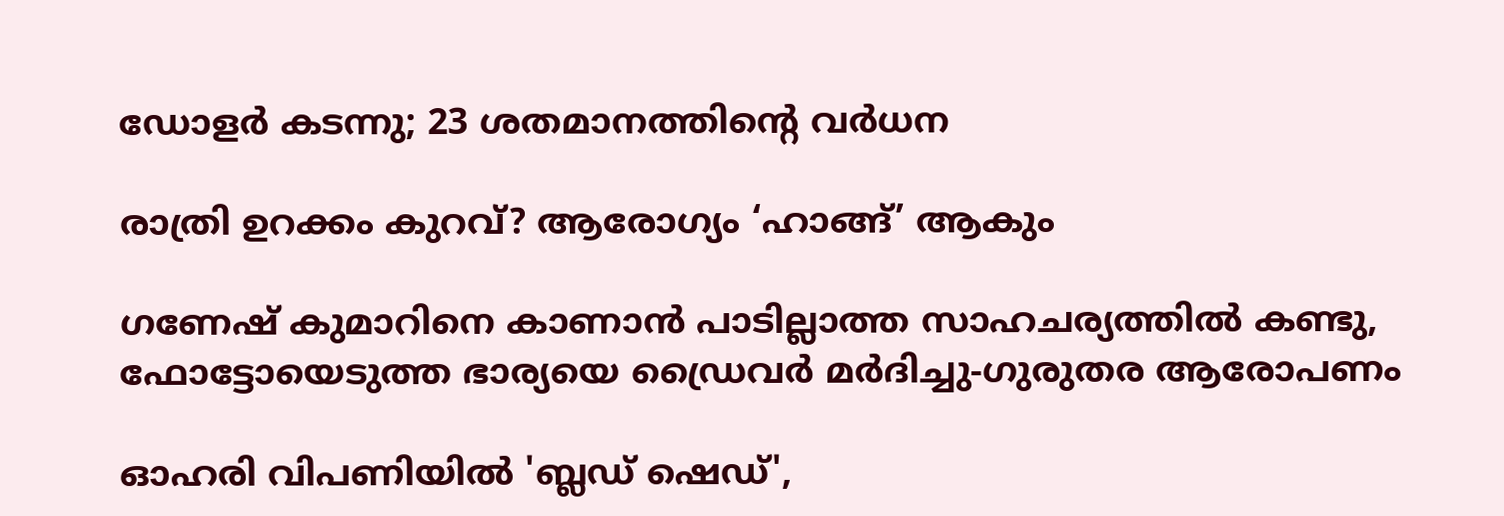ഡോളര്‍ കടന്നു; 23 ശതമാനത്തിന്റെ വര്‍ധന

രാത്രി ഉറക്കം കുറവ്? ആരോഗ്യം ‘ഹാങ്ങ്’ ആകും

ഗണേഷ് കുമാറിനെ കാണാന്‍ പാടില്ലാത്ത സാഹചര്യത്തില്‍ കണ്ടു, ഫോട്ടോയെടുത്ത ഭാര്യയെ ഡ്രൈവര്‍ മര്‍ദിച്ചു-ഗുരുതര ആരോപണം

ഓഹരി വിപണിയില്‍ 'ബ്ലഡ് ഷെഡ്',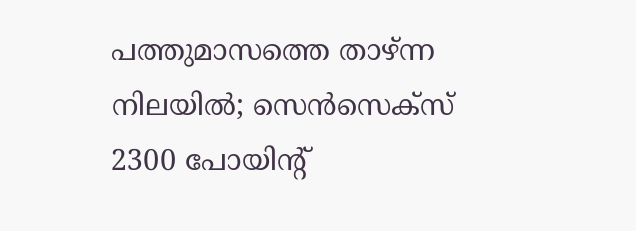പത്തുമാസത്തെ താഴ്ന്ന നിലയില്‍; സെന്‍സെക്‌സ് 2300 പോയിന്റ്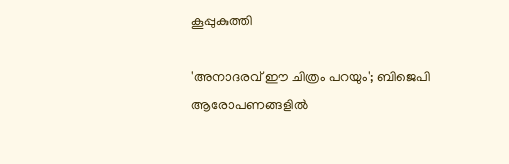കൂപ്പുകുത്തി

'അനാദരവ് ഈ ചിത്രം പറയും'; ബിജെപി ആരോപണങ്ങളില്‍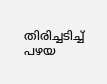തിരിച്ചടിച്ച് പഴയ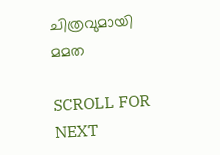ചിത്രവുമായി മമത

SCROLL FOR NEXT